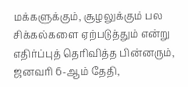மக்களுக்கும், சூழலுக்கும் பல சிக்கல்களை ஏற்படுத்தும் என்று எதிர்ப்புத் தெரிவித்த பின்னரும், ஜனவரி 6-ஆம் தேதி,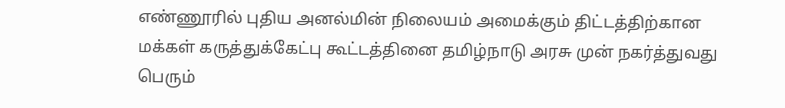எண்ணூரில் புதிய அனல்மின் நிலையம் அமைக்கும் திட்டத்திற்கான மக்கள் கருத்துக்கேட்பு கூட்டத்தினை தமிழ்நாடு அரசு முன் நகர்த்துவது பெரும்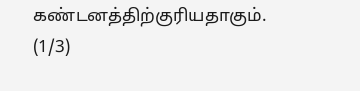கண்டனத்திற்குரியதாகும்.
(1/3)